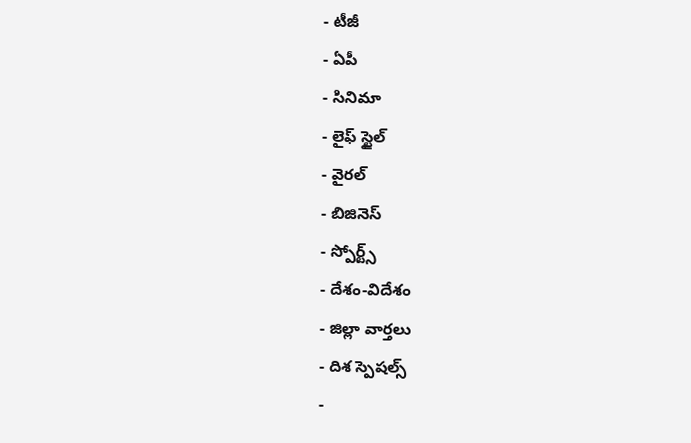- టీజీ
- ఏపీ
- సినిమా
- లైఫ్ స్టైల్
- వైరల్
- బిజినెస్
- స్పోర్ట్స్
- దేశం-విదేశం
- జిల్లా వార్తలు
- దిశ స్పెషల్స్
-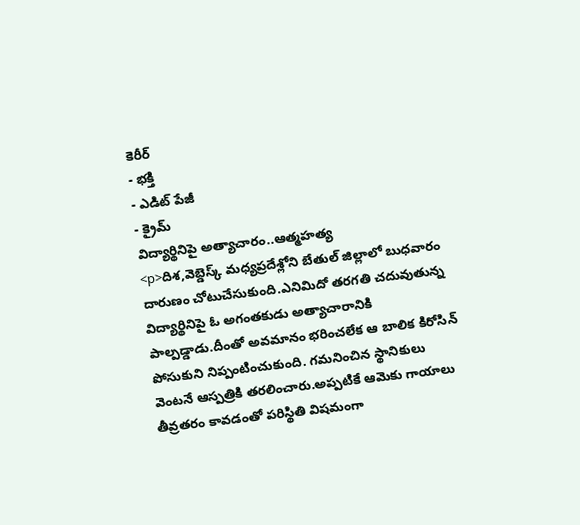కెరీర్
- భక్తి
- ఎడిట్ పేజీ
- క్రైమ్
విద్యార్థినిపై అత్యాచారం..ఆత్మహత్య
<p>దిశ,వెబ్డెస్క్ మధ్యప్రదేశ్లోని బేతుల్ జిల్లాలో బుధవారం దారుణం చోటుచేసుకుంది.ఎనిమిదో తరగతి చదువుతున్న విద్యార్థినిపై ఓ అగంతకుడు అత్యాచారానికి పాల్పడ్డాడు.దీంతో అవమానం భరించలేక ఆ బాలిక కిరోసిన్ పోసుకుని నిప్పంటించుకుంది. గమనించిన స్థానికులు వెంటనే ఆస్పత్రికి తరలించారు.అప్పటికే ఆమెకు గాయాలు తీవ్రతరం కావడంతో పరిస్థితి విషమంగా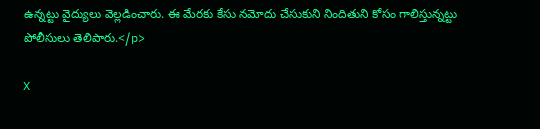ఉన్నట్టు వైద్యులు వెల్లడించారు. ఈ మేరకు కేసు నమోదు చేసుకుని నిందితుని కోసం గాలిస్తున్నట్టు పోలీసులు తెలిపారు.</p>

X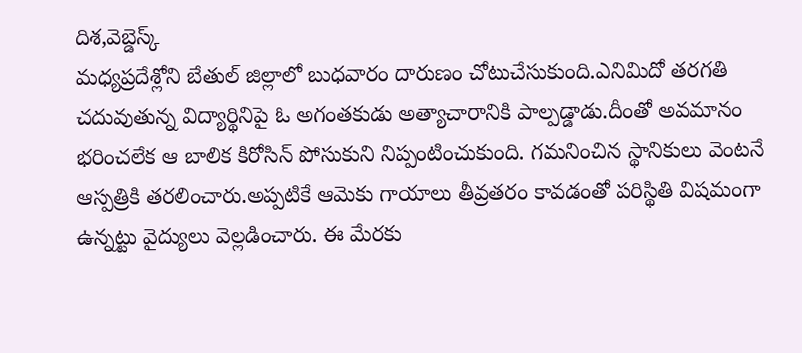దిశ,వెబ్డెస్క్
మధ్యప్రదేశ్లోని బేతుల్ జిల్లాలో బుధవారం దారుణం చోటుచేసుకుంది.ఎనిమిదో తరగతి చదువుతున్న విద్యార్థినిపై ఓ అగంతకుడు అత్యాచారానికి పాల్పడ్డాడు.దీంతో అవమానం భరించలేక ఆ బాలిక కిరోసిన్ పోసుకుని నిప్పంటించుకుంది. గమనించిన స్థానికులు వెంటనే ఆస్పత్రికి తరలించారు.అప్పటికే ఆమెకు గాయాలు తీవ్రతరం కావడంతో పరిస్థితి విషమంగా ఉన్నట్టు వైద్యులు వెల్లడించారు. ఈ మేరకు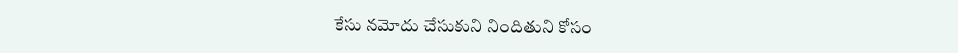కేసు నమోదు చేసుకుని నిందితుని కోసం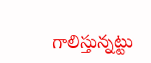గాలిస్తున్నట్టు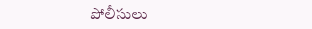పోలీసులు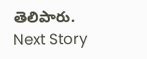తెలిపారు.
Next Story